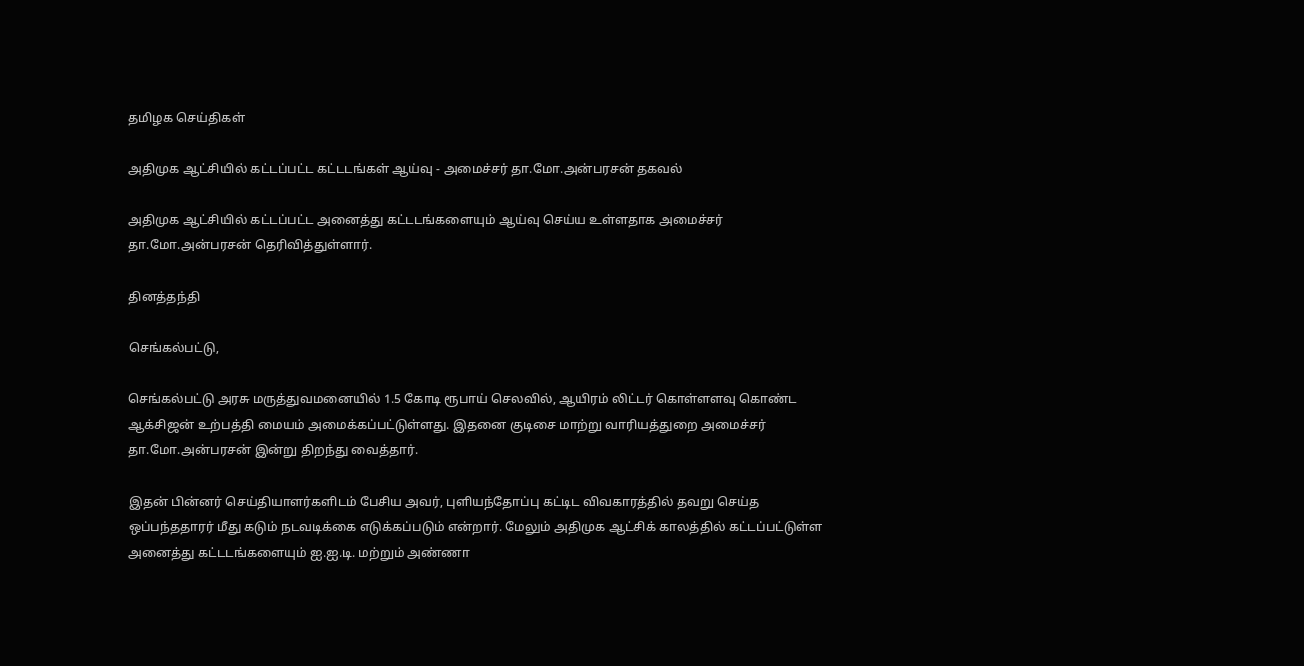தமிழக செய்திகள்

அதிமுக ஆட்சியில் கட்டப்பட்ட கட்டடங்கள் ஆய்வு - அமைச்சர் தா.மோ.அன்பரசன் தகவல்

அதிமுக ஆட்சியில் கட்டப்பட்ட அனைத்து கட்டடங்களையும் ஆய்வு செய்ய உள்ளதாக அமைச்சர் தா.மோ.அன்பரசன் தெரிவித்துள்ளார்.

தினத்தந்தி

செங்கல்பட்டு,

செங்கல்பட்டு அரசு மருத்துவமனையில் 1.5 கோடி ரூபாய் செலவில், ஆயிரம் லிட்டர் கொள்ளளவு கொண்ட ஆக்சிஜன் உற்பத்தி மையம் அமைக்கப்பட்டுள்ளது. இதனை குடிசை மாற்று வாரியத்துறை அமைச்சர் தா.மோ.அன்பரசன் இன்று திறந்து வைத்தார்.

இதன் பின்னர் செய்தியாளர்களிடம் பேசிய அவர், புளியந்தோப்பு கட்டிட விவகாரத்தில் தவறு செய்த ஒப்பந்ததாரர் மீது கடும் நடவடிக்கை எடுக்கப்படும் என்றார். மேலும் அதிமுக ஆட்சிக் காலத்தில் கட்டப்பட்டுள்ள அனைத்து கட்டடங்களையும் ஐ.ஐ.டி. மற்றும் அண்ணா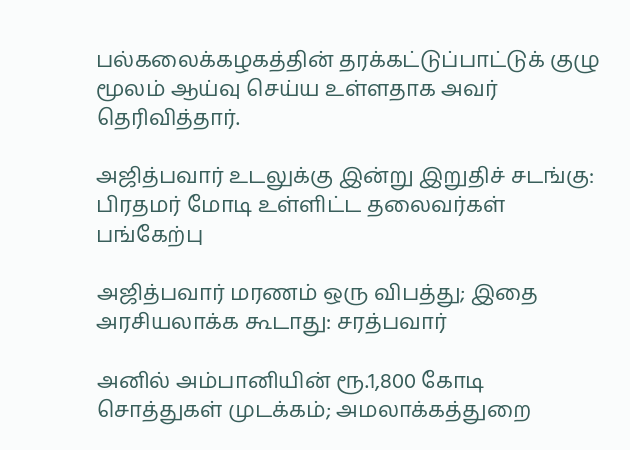பல்கலைக்கழகத்தின் தரக்கட்டுப்பாட்டுக் குழு மூலம் ஆய்வு செய்ய உள்ளதாக அவர் தெரிவித்தார்.

அஜித்பவார் உடலுக்கு இன்று இறுதிச் சடங்கு: பிரதமர் மோடி உள்ளிட்ட தலைவர்கள் பங்கேற்பு

அஜித்பவார் மரணம் ஒரு விபத்து; இதை அரசியலாக்க கூடாது: சரத்பவார்

அனில் அம்பானியின் ரூ.1,800 கோடி சொத்துகள் முடக்கம்; அமலாக்கத்துறை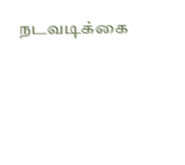நடவடிக்கை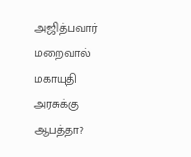அஜித்பவார் மறைவால் மகாயுதி அரசுக்கு ஆபத்தா?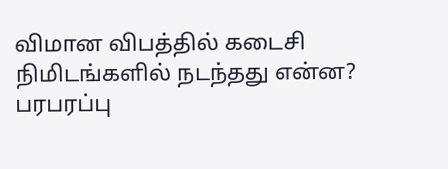விமான விபத்தில் கடைசி நிமிடங்களில் நடந்தது என்ன? பரபரப்பு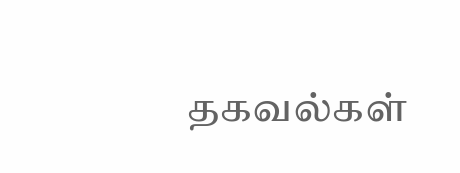தகவல்கள்